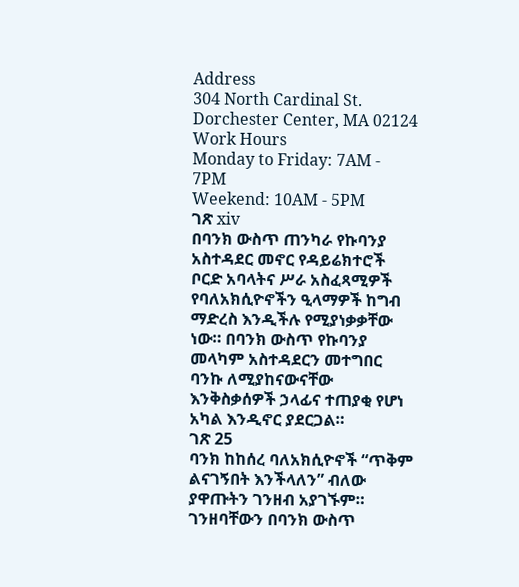Address
304 North Cardinal St.
Dorchester Center, MA 02124
Work Hours
Monday to Friday: 7AM - 7PM
Weekend: 10AM - 5PM
ገጽ xiv
በባንክ ውስጥ ጠንካራ የኩባንያ አስተዳደር መኖር የዳይሬክተሮች ቦርድ አባላትና ሥራ አስፈጻሚዎች የባለአክሲዮኖችን ዒላማዎች ከግብ ማድረስ እንዲችሉ የሚያነቃቃቸው ነው። በባንክ ውስጥ የኩባንያ መላካም አስተዳደርን መተግበር ባንኩ ለሚያከናውናቸው እንቅስቃሰዎች ኃላፊና ተጠያቂ የሆነ አካል እንዲኖር ያደርጋል።
ገጽ 25
ባንክ ከከሰረ ባለአክሲዮኖች “ጥቅም ልናገኝበት እንችላለን” ብለው ያዋጡትን ገንዘብ አያገኙም። ገንዘባቸውን በባንክ ውስጥ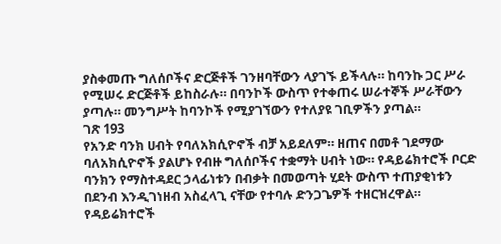ያስቀመጡ ግለሰቦችና ድርጅቶች ገንዘባቸውን ላያገኙ ይችላሉ። ከባንኩ ጋር ሥራ የሚሠሩ ድርጅቶች ይከስራሉ። በባንኮች ውስጥ የተቀጠሩ ሠራተኞች ሥራቸውን ያጣሉ። መንግሥት ከባንኮች የሚያገኘውን የተለያዩ ገቢዎችን ያጣል።
ገጽ 193
የአንድ ባንክ ሀብት የባለአክሲዮኖች ብቻ አይደለም። ዘጠና በመቶ ገደማው ባለአክሲዮኖች ያልሆኑ የብዙ ግለሰቦችና ተቋማት ሀብት ነው። የዳይሬክተሮች ቦርድ ባንክን የማስተዳደር ኃላፊነቱን በብቃት በመወጣት ሂደት ውስጥ ተጠያቂነቱን በደንብ እንዲገነዘብ አስፈላጊ ናቸው የተባሉ ድንጋጌዎች ተዘርዝረዋል። የዳይሬክተሮች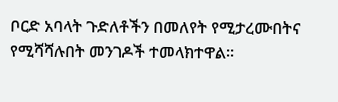ቦርድ አባላት ጉድለቶችን በመለየት የሚታረሙበትና የሚሻሻሉበት መንገዶች ተመላክተዋል።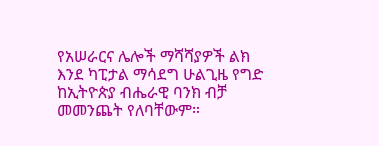የአሠራርና ሌሎች ማሻሻያዎች ልክ እንደ ካፒታል ማሳደግ ሁልጊዜ የግድ ከኢትዮጵያ ብሔራዊ ባንክ ብቻ መመንጨት የለባቸውም።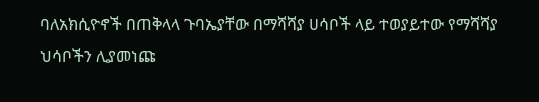ባለአክሲዮኖች በጠቅላላ ጉባኤያቸው በማሻሻያ ሀሳቦች ላይ ተወያይተው የማሻሻያ ህሳቦችን ሊያመነጩ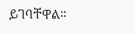ይገባቸዋል።